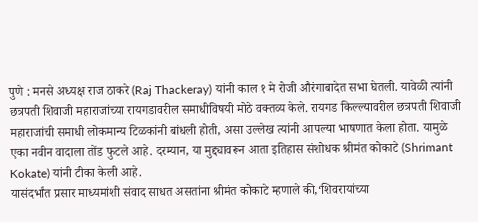पुणे : मनसे अध्यक्ष राज ठाकरे (Raj Thackeray) यांनी काल १ मे रोजी औरंगाबादेत सभा घेतली. यावेळी त्यांनी छत्रपती शिवाजी महाराजांच्या रायगडावरील समाधीविषयी मोठे वक्तव्य केले. रायगड किल्ल्यावरील छत्रपती शिवाजी महाराजांची समाधी लोकमान्य टिळकांनी बांधली होती, असा उल्लेख त्यांनी आपल्या भाषणात केला होता. यामुळे एका नवीन वादाला तोंड फुटले आहे. दरम्यान, या मुद्द्यावरून आता इतिहास संशोधक श्रीमंत कोकाटे (Shrimant Kokate) यांनी टीका केली आहे.
यासंदर्भांत प्रसार माध्यमांशी संवाद साधत असतांना श्रीमंत कोकाटे म्हणाले की,‘शिवरायांच्या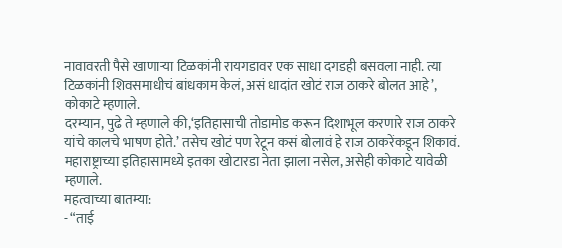नावावरती पैसे खाणाऱ्या टिळकांनी रायगडावर एक साधा दगडही बसवला नाही. त्या टिळकांनी शिवसमाधीचं बांधकाम केलं, असं धादांत खोटं राज ठाकरे बोलत आहे’, कोकाटे म्हणाले.
दरम्यान, पुढे ते म्हणाले की,‘इतिहासाची तोडामोड करून दिशाभूल करणारे राज ठाकरे यांचे कालचे भाषण होते.’ तसेच खोटं पण रेटून कसं बोलावं हे राज ठाकरेंकडून शिकावं. महाराष्ट्राच्या इतिहासामध्ये इतका खोटारडा नेता झाला नसेल, असेही कोकाटे यावेळी म्हणाले.
महत्वाच्या बातम्या:
- “ताई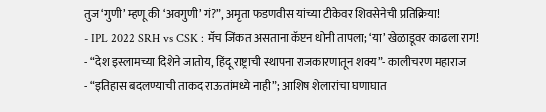तुज ‘गुणी’ म्हणू की ‘अवगुणी’ गं?”, अमृता फडणवीस यांच्या टीकेवर शिवसेनेची प्रतिक्रिया!
- IPL 2022 SRH vs CSK : मॅच जिंकत असताना कॅप्टन धोनी तापला; ‘या’ खेळाडूवर काढला राग!
- “देश इस्लामच्या दिशेने जातोय, हिंदू राष्ट्राची स्थापना राजकारणातून शक्य”- कालीचरण महाराज
- “इतिहास बदलण्याची ताकद राऊतांमध्ये नाही”; आशिष शेलारांचा घणाघात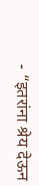- “इतरांना श्रेय देऊन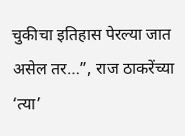चुकीचा इतिहास पेरल्या जात असेल तर…”, राज ठाकरेंच्या ‘त्या’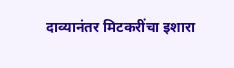दाव्यानंतर मिटकरींचा इशारा